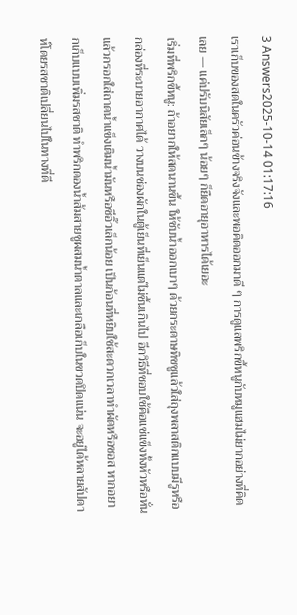3 Answers2025-10-14 01:17:16
เราเก็บของสดในครัวค่อนข้างจริงจังและพอคิดออกมาดี ๆ การดูแลพริกขี้หนูกับหมูแฮมไม่ยากอย่างที่คิดเลย — แค่ปรับนิสัยเล็กๆ น้อยๆ ก็ยืดอายุอาหารได้เยอะ
เริ่มที่พริกขี้หนู: ถ้าอยากให้สดนานขึ้น ให้ซับน้ำออกเบาๆ ด้วยกระดาษทิชชูแล้วใส่ถุงพลาสติกแบบมีรูหรือกล่องที่ระบายอากาศได้ วางบนช่องผักในตู้เย็นที่เย็นแต่ไม่ชื้นเกินไป อีกวิธีที่ชอบใช้คือแช่แข็งทั้งหัวหรือหั่นแล้วกรอกใส่ถาดน้ำแข็งเติมน้ำมันหรือซีอิ๊วเล็กน้อย เป็นก้อนที่หยิบใช้สะดวกเวลาทำผัดหรือซอส หากอยากเก็บแบบเพิ่มรสชาติ ทำพริกดองน้ำส้มสายชูผสมน้ำตาลและเกลือเก็บในขวดปิดแน่น จะอยู่ได้หลายสัปดาห์โดยรสชาติเปลี่ยนไปในทางที่ดี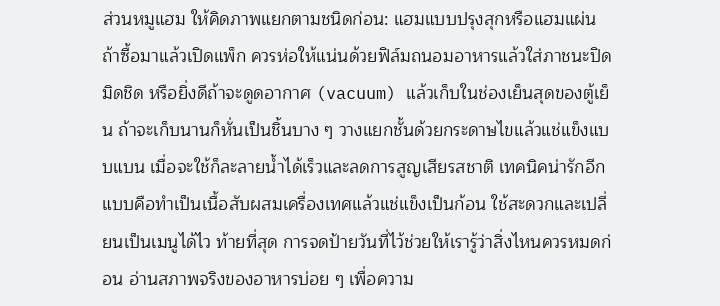ส่วนหมูแฮม ให้คิดภาพแยกตามชนิดก่อน: แฮมแบบปรุงสุกหรือแฮมแผ่น ถ้าซื้อมาแล้วเปิดแพ็ก ควรห่อให้แน่นด้วยฟิล์มถนอมอาหารแล้วใส่ภาชนะปิดมิดชิด หรือยิ่งดีถ้าจะดูดอากาศ (vacuum) แล้วเก็บในช่องเย็นสุดของตู้เย็น ถ้าจะเก็บนานก็หั่นเป็นชิ้นบาง ๆ วางแยกชั้นด้วยกระดาษไขแล้วแช่แข็งแบบแบน เมื่อจะใช้ก็ละลายน้ำได้เร็วและลดการสูญเสียรสชาติ เทคนิคน่ารักอีกแบบคือทำเป็นเนื้อสับผสมเครื่องเทศแล้วแช่แข็งเป็นก้อน ใช้สะดวกและเปลี่ยนเป็นเมนูได้ไว ท้ายที่สุด การจดป้ายวันที่ไว้ช่วยให้เรารู้ว่าสิ่งไหนควรหมดก่อน อ่านสภาพจริงของอาหารบ่อย ๆ เพื่อความ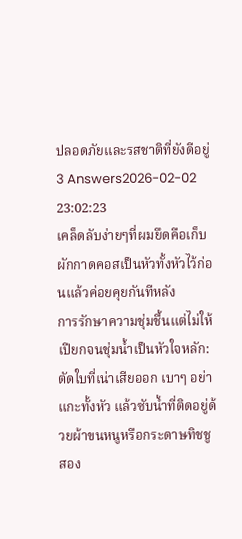ปลอดภัยและรสชาติที่ยังดีอยู่
3 Answers2026-02-02 23:02:23
เคล็ดลับง่ายๆที่ผมยึดคือเก็บผักกาดคอสเป็นหัวทั้งหัวไว้ก่อนแล้วค่อยคุยกันทีหลัง
การรักษาความชุ่มชื้นแต่ไม่ให้เปียกจนชุ่มน้ำเป็นหัวใจหลัก: ตัดใบที่เน่าเสียออก เบาๆ อย่าแกะทั้งหัว แล้วซับน้ำที่ติดอยู่ด้วยผ้าขนหนูหรือกระดาษทิชชู สอง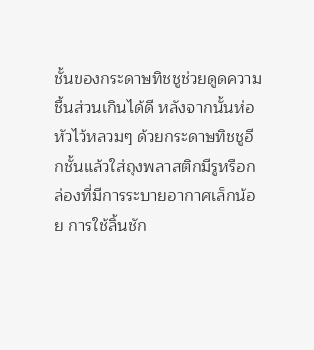ชั้นของกระดาษทิชชูช่วยดูดความชื้นส่วนเกินได้ดี หลังจากนั้นห่อหัวไว้หลวมๆ ด้วยกระดาษทิชชูอีกชั้นแล้วใส่ถุงพลาสติกมีรูหรือกล่องที่มีการระบายอากาศเล็กน้อย การใช้ลิ้นชัก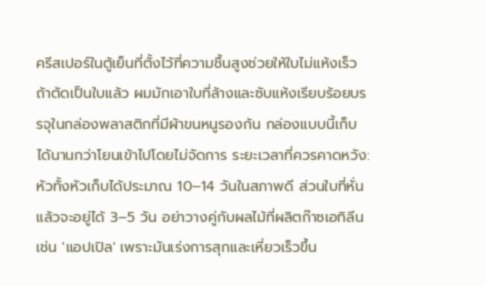ครีสเปอร์ในตู้เย็นที่ตั้งไว้ที่ความชื้นสูงช่วยให้ใบไม่แห้งเร็ว
ถ้าตัดเป็นใบแล้ว ผมมักเอาใบที่ล้างและซับแห้งเรียบร้อยบรรจุในกล่องพลาสติกที่มีผ้าขนหนูรองก้น กล่องแบบนี้เก็บได้นานกว่าโยนเข้าไปโดยไม่จัดการ ระยะเวลาที่ควรคาดหวัง: หัวทั้งหัวเก็บได้ประมาณ 10–14 วันในสภาพดี ส่วนใบที่หั่นแล้วจะอยู่ได้ 3–5 วัน อย่าวางคู่กับผลไม้ที่ผลิตก๊าซเอทิลีน เช่น 'แอปเปิล' เพราะมันเร่งการสุกและเหี่ยวเร็วขึ้น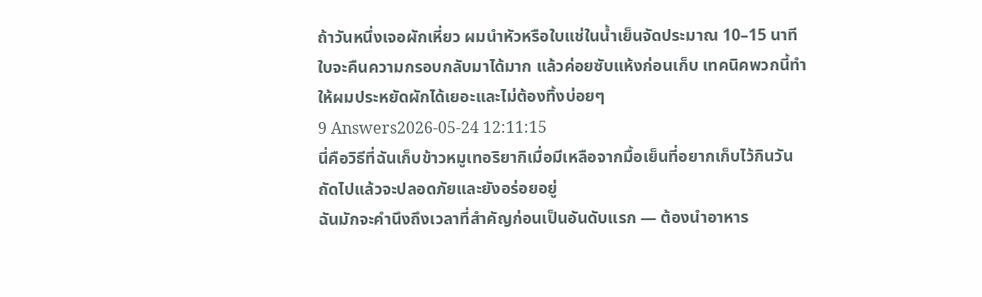ถ้าวันหนึ่งเจอผักเหี่ยว ผมนำหัวหรือใบแช่ในน้ำเย็นจัดประมาณ 10–15 นาที ใบจะคืนความกรอบกลับมาได้มาก แล้วค่อยซับแห้งก่อนเก็บ เทคนิคพวกนี้ทำให้ผมประหยัดผักได้เยอะและไม่ต้องทิ้งบ่อยๆ
9 Answers2026-05-24 12:11:15
นี่คือวิธีที่ฉันเก็บข้าวหมูเทอริยากิเมื่อมีเหลือจากมื้อเย็นที่อยากเก็บไว้กินวันถัดไปแล้วจะปลอดภัยและยังอร่อยอยู่
ฉันมักจะคำนึงถึงเวลาที่สำคัญก่อนเป็นอันดับแรก — ต้องนำอาหาร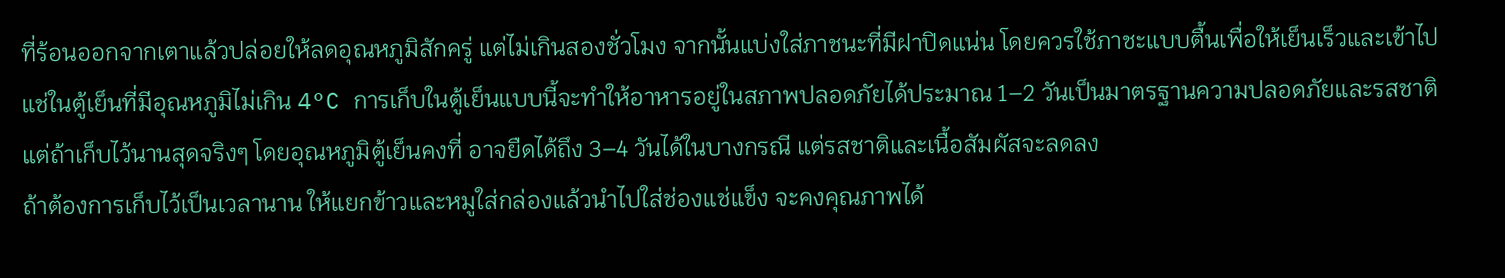ที่ร้อนออกจากเตาแล้วปล่อยให้ลดอุณหภูมิสักครู่ แต่ไม่เกินสองชั่วโมง จากนั้นแบ่งใส่ภาชนะที่มีฝาปิดแน่น โดยควรใช้ภาชะแบบตื้นเพื่อให้เย็นเร็วและเข้าไปแช่ในตู้เย็นที่มีอุณหภูมิไม่เกิน 4°C การเก็บในตู้เย็นแบบนี้จะทำให้อาหารอยู่ในสภาพปลอดภัยได้ประมาณ 1–2 วันเป็นมาตรฐานความปลอดภัยและรสชาติ แต่ถ้าเก็บไว้นานสุดจริงๆ โดยอุณหภูมิตู้เย็นคงที่ อาจยืดได้ถึง 3–4 วันได้ในบางกรณี แต่รสชาติและเนื้อสัมผัสจะลดลง
ถ้าต้องการเก็บไว้เป็นเวลานาน ให้แยกข้าวและหมูใส่กล่องแล้วนำไปใส่ช่องแช่แข็ง จะคงคุณภาพได้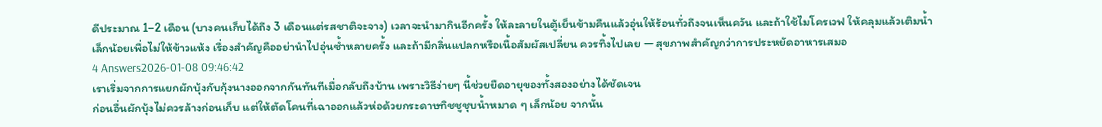ดีประมาณ 1–2 เดือน (บางคนเก็บได้ถึง 3 เดือนแต่รสชาติจะจาง) เวลาจะนำมากินอีกครั้ง ให้ละลายในตู้เย็นข้ามคืนแล้วอุ่นให้ร้อนทั่วถึงจนเห็นควัน และถ้าใช้ไมโครเวฟ ให้คลุมแล้วเติมน้ำเล็กน้อยเพื่อไม่ให้ข้าวแห้ง เรื่องสำคัญคืออย่านำไปอุ่นซ้ำหลายครั้ง และถ้ามีกลิ่นแปลกหรือเนื้อสัมผัสเปลี่ยน ควรทิ้งไปเลย — สุขภาพสำคัญกว่าการประหยัดอาหารเสมอ
4 Answers2026-01-08 09:46:42
เราเริ่มจากการแยกผักบุ้งกับกุ้งนางออกจากกันทันทีเมื่อกลับถึงบ้าน เพราะวิธีง่ายๆ นี้ช่วยยืดอายุของทั้งสองอย่างได้ชัดเจน
ก่อนอื่นผักบุ้งไม่ควรล้างก่อนเก็บ แต่ให้ตัดโคนที่เฉาออกแล้วห่อด้วยกระดาษทิชชูชุบน้ำหมาด ๆ เล็กน้อย จากนั้น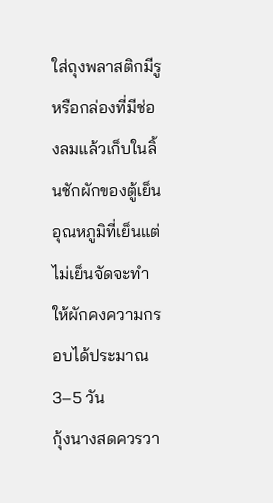ใส่ถุงพลาสติกมีรูหรือกล่องที่มีช่องลมแล้วเก็บในลิ้นชักผักของตู้เย็น อุณหภูมิที่เย็นแต่ไม่เย็นจัดจะทำให้ผักคงความกรอบได้ประมาณ 3–5 วัน
กุ้งนางสดควรวา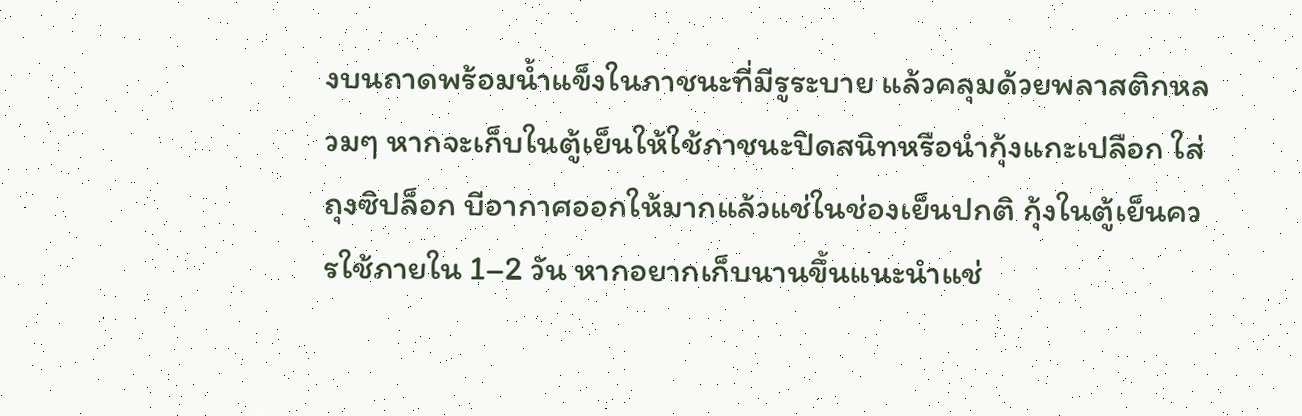งบนถาดพร้อมน้ำแข็งในภาชนะที่มีรูระบาย แล้วคลุมด้วยพลาสติกหลวมๆ หากจะเก็บในตู้เย็นให้ใช้ภาชนะปิดสนิทหรือนำกุ้งแกะเปลือก ใส่ถุงซิปล็อก บีอากาศออกให้มากแล้วแช่ในช่องเย็นปกติ กุ้งในตู้เย็นควรใช้ภายใน 1–2 วัน หากอยากเก็บนานขึ้นแนะนำแช่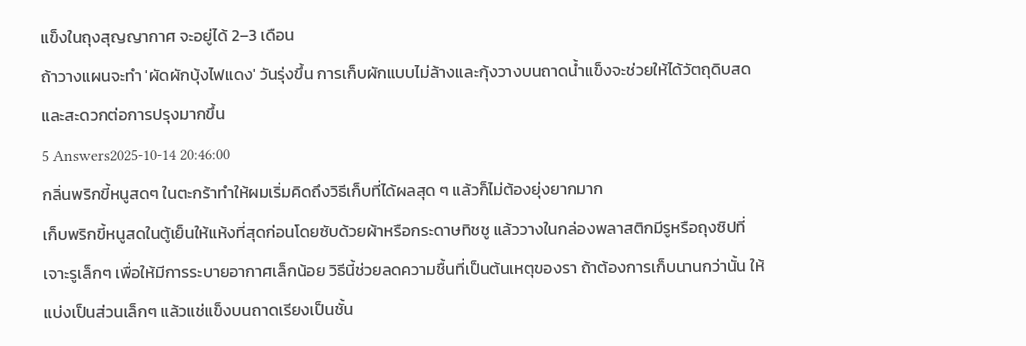แข็งในถุงสุญญากาศ จะอยู่ได้ 2–3 เดือน
ถ้าวางแผนจะทำ 'ผัดผักบุ้งไฟแดง' วันรุ่งขึ้น การเก็บผักแบบไม่ล้างและกุ้งวางบนถาดน้ำแข็งจะช่วยให้ได้วัตถุดิบสดและสะดวกต่อการปรุงมากขึ้น
5 Answers2025-10-14 20:46:00
กลิ่นพริกขี้หนูสดๆ ในตะกร้าทำให้ผมเริ่มคิดถึงวิธีเก็บที่ได้ผลสุด ๆ แล้วก็ไม่ต้องยุ่งยากมาก
เก็บพริกขี้หนูสดในตู้เย็นให้แห้งที่สุดก่อนโดยซับด้วยผ้าหรือกระดาษทิชชู แล้ววางในกล่องพลาสติกมีรูหรือถุงซิปที่เจาะรูเล็กๆ เพื่อให้มีการระบายอากาศเล็กน้อย วิธีนี้ช่วยลดความชื้นที่เป็นต้นเหตุของรา ถ้าต้องการเก็บนานกว่านั้น ให้แบ่งเป็นส่วนเล็กๆ แล้วแช่แข็งบนถาดเรียงเป็นชั้น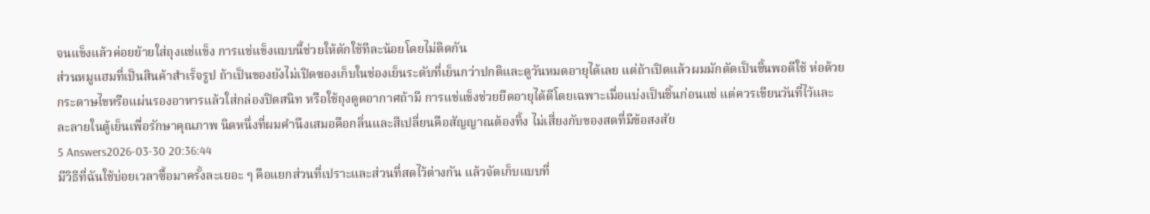จนแข็งแล้วค่อยย้ายใส่ถุงแช่แข็ง การแช่แข็งแบบนี้ช่วยให้ตักใช้ทีละน้อยโดยไม่ติดกัน
ส่วนหมูแฮมที่เป็นสินค้าสำเร็จรูป ถ้าเป็นของยังไม่เปิดซองเก็บในช่องเย็นระดับที่เย็นกว่าปกติและดูวันหมดอายุได้เลย แต่ถ้าเปิดแล้วผมมักตัดเป็นชิ้นพอดีใช้ ห่อด้วยกระดาษไขหรือแผ่นรองอาหารแล้วใส่กล่องปิดสนิท หรือใช้ถุงดูดอากาศถ้ามี การแช่แข็งช่วยยืดอายุได้ดีโดยเฉพาะเมื่อแบ่งเป็นชิ้นก่อนแช่ แต่ควรเขียนวันที่ไว้และละลายในตู้เย็นเพื่อรักษาคุณภาพ นิดหนึ่งที่ผมคำนึงเสมอคือกลิ่นและสีเปลี่ยนคือสัญญาณต้องทิ้ง ไม่เสี่ยงกับของสดที่มีข้อสงสัย
5 Answers2026-03-30 20:36:44
มีวิธีที่ฉันใช้บ่อยเวลาซื้อมาครั้งละเยอะ ๆ คือแยกส่วนที่เปราะและส่วนที่สดไว้ต่างกัน แล้วจัดเก็บแบบที่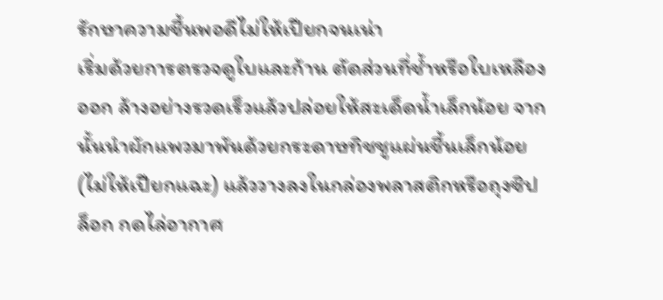รักษาความชื้นพอดีไม่ให้เปียกจนเน่า
เริ่มด้วยการตรวจดูใบและก้าน ตัดส่วนที่ช้ำหรือใบเหลืองออก ล้างอย่างรวดเร็วแล้วปล่อยให้สะเด็ดน้ำเล็กน้อย จากนั้นนำผักแพวมาพันด้วยกระดาษทิชชูแผ่นชื้นเล็กน้อย (ไม่ให้เปียกแฉะ) แล้ววางลงในกล่องพลาสติกหรือถุงซิปล็อก กดไล่อากาศ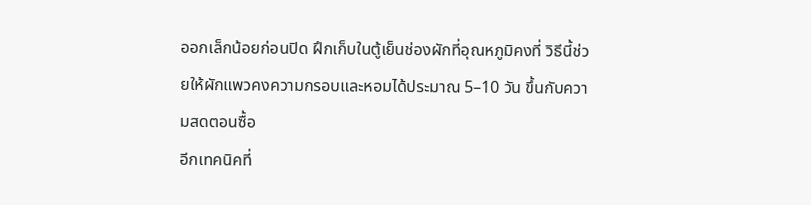ออกเล็กน้อยก่อนปิด ฝึกเก็บในตู้เย็นช่องผักที่อุณหภูมิคงที่ วิธีนี้ช่วยให้ผักแพวคงความกรอบและหอมได้ประมาณ 5–10 วัน ขึ้นกับความสดตอนซื้อ
อีกเทคนิคที่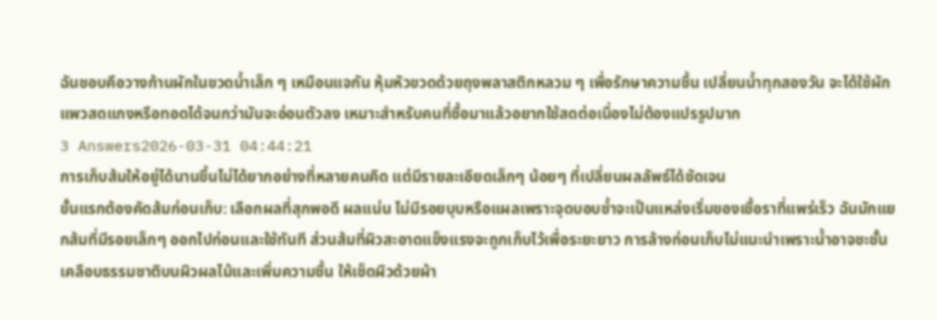ฉันชอบคือวางก้านผักในขวดน้ำเล็ก ๆ เหมือนแจกัน หุ้มหัวขวดด้วยถุงพลาสติกหลวม ๆ เพื่อรักษาความชื้น เปลี่ยนน้ำทุกสองวัน จะได้ใช้ผักแพวสดแกงหรือทอดได้จนกว่ามันจะอ่อนตัวลง เหมาะสำหรับคนที่ซื้อมาแล้วอยากใช้สดต่อเนื่องไม่ต้องแปรรูปมาก
3 Answers2026-03-31 04:44:21
การเก็บส้มให้อยู่ได้นานขึ้นไม่ได้ยากอย่างที่หลายคนคิด แต่มีรายละเอียดเล็กๆ น้อยๆ ที่เปลี่ยนผลลัพธ์ได้ชัดเจน
ขั้นแรกต้องคัดส้มก่อนเก็บ: เลือกผลที่สุกพอดี ผลแน่น ไม่มีรอยบุบหรือแผลเพราะจุดบอบช้ำจะเป็นแหล่งเริ่มของเชื้อราที่แพร่เร็ว ฉันมักแยกส้มที่มีรอยเล็กๆ ออกไปก่อนและใช้ทันที ส่วนส้มที่ผิวสะอาดแข็งแรงจะถูกเก็บไว้เพื่อระยะยาว การล้างก่อนเก็บไม่แนะนำเพราะน้ำอาจชะชั้นเคลือบธรรมชาติบนผิวผลไม้และเพิ่มความชื้น ให้เช็ดผิวด้วยผ้า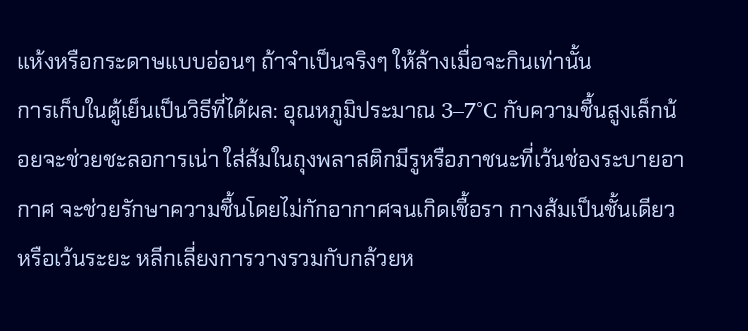แห้งหรือกระดาษแบบอ่อนๆ ถ้าจำเป็นจริงๆ ให้ล้างเมื่อจะกินเท่านั้น
การเก็บในตู้เย็นเป็นวิธีที่ได้ผล: อุณหภูมิประมาณ 3–7°C กับความชื้นสูงเล็กน้อยจะช่วยชะลอการเน่า ใส่ส้มในถุงพลาสติกมีรูหรือภาชนะที่เว้นช่องระบายอากาศ จะช่วยรักษาความชื้นโดยไม่กักอากาศจนเกิดเชื้อรา กางส้มเป็นชั้นเดียวหรือเว้นระยะ หลีกเลี่ยงการวางรวมกับกล้วยห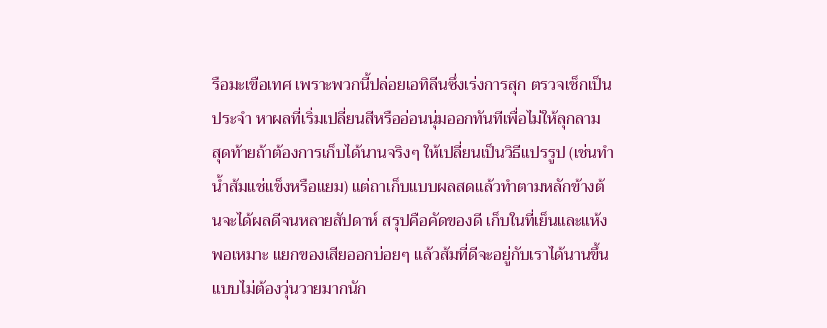รือมะเขือเทศ เพราะพวกนี้ปล่อยเอทิลีนซึ่งเร่งการสุก ตรวจเช็กเป็นประจำ หาผลที่เริ่มเปลี่ยนสีหรืออ่อนนุ่มออกทันทีเพื่อไม่ให้ลุกลาม
สุดท้ายถ้าต้องการเก็บได้นานจริงๆ ให้เปลี่ยนเป็นวิธีแปรรูป (เช่นทำน้ำส้มแช่แข็งหรือแยม) แต่ถาเก็บแบบผลสดแล้วทำตามหลักข้างต้นจะได้ผลดีจนหลายสัปดาห์ สรุปคือคัดของดี เก็บในที่เย็นและแห้งพอเหมาะ แยกของเสียออกบ่อยๆ แล้วส้มที่ดีจะอยู่กับเราได้นานขึ้นแบบไม่ต้องวุ่นวายมากนัก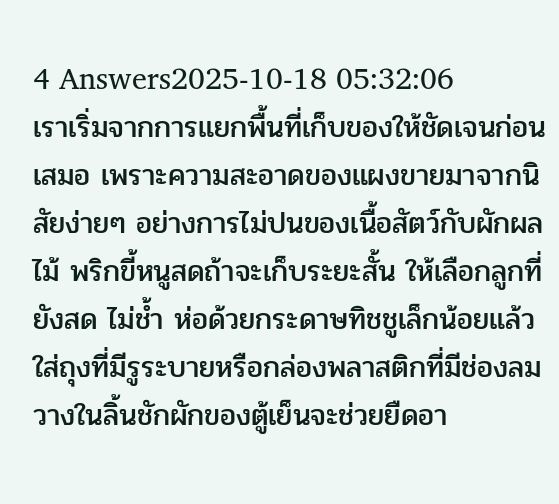4 Answers2025-10-18 05:32:06
เราเริ่มจากการแยกพื้นที่เก็บของให้ชัดเจนก่อนเสมอ เพราะความสะอาดของแผงขายมาจากนิสัยง่ายๆ อย่างการไม่ปนของเนื้อสัตว์กับผักผลไม้ พริกขี้หนูสดถ้าจะเก็บระยะสั้น ให้เลือกลูกที่ยังสด ไม่ช้ำ ห่อด้วยกระดาษทิชชูเล็กน้อยแล้วใส่ถุงที่มีรูระบายหรือกล่องพลาสติกที่มีช่องลม วางในลิ้นชักผักของตู้เย็นจะช่วยยืดอา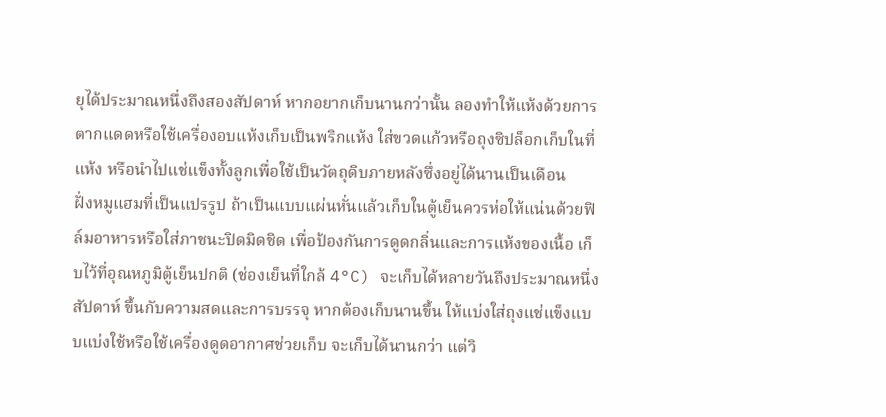ยุได้ประมาณหนึ่งถึงสองสัปดาห์ หากอยากเก็บนานกว่านั้น ลองทำให้แห้งด้วยการตากแดดหรือใช้เครื่องอบแห้งเก็บเป็นพริกแห้ง ใส่ขวดแก้วหรือถุงซิปล็อกเก็บในที่แห้ง หรือนำไปแช่แข็งทั้งลูกเพื่อใช้เป็นวัตถุดิบภายหลังซึ่งอยู่ได้นานเป็นเดือน
ฝั่งหมูแฮมที่เป็นแปรรูป ถ้าเป็นแบบแผ่นหั่นแล้วเก็บในตู้เย็นควรห่อให้แน่นด้วยฟิล์มอาหารหรือใส่ภาชนะปิดมิดชิด เพื่อป้องกันการดูดกลิ่นและการแห้งของเนื้อ เก็บไว้ที่อุณหภูมิตู้เย็นปกติ (ช่องเย็นที่ใกล้ 4°C) จะเก็บได้หลายวันถึงประมาณหนึ่งสัปดาห์ ขึ้นกับความสดและการบรรจุ หากต้องเก็บนานขึ้น ให้แบ่งใส่ถุงแช่แข็งแบบแบ่งใช้หรือใช้เครื่องดูดอากาศช่วยเก็บ จะเก็บได้นานกว่า แต่วิ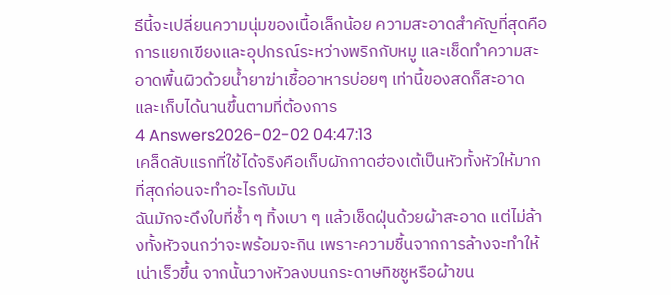ธีนี้จะเปลี่ยนความนุ่มของเนื้อเล็กน้อย ความสะอาดสำคัญที่สุดคือการแยกเขียงและอุปกรณ์ระหว่างพริกกับหมู และเช็ดทำความสะอาดพื้นผิวด้วยน้ำยาฆ่าเชื้ออาหารบ่อยๆ เท่านี้ของสดก็สะอาดและเก็บได้นานขึ้นตามที่ต้องการ
4 Answers2026-02-02 04:47:13
เคล็ดลับแรกที่ใช้ได้จริงคือเก็บผักกาดฮ่องเต้เป็นหัวทั้งหัวให้มากที่สุดก่อนจะทำอะไรกับมัน
ฉันมักจะดึงใบที่ช้ำ ๆ ทิ้งเบา ๆ แล้วเช็ดฝุ่นด้วยผ้าสะอาด แต่ไม่ล้างทั้งหัวจนกว่าจะพร้อมจะกิน เพราะความชื้นจากการล้างจะทำให้เน่าเร็วขึ้น จากนั้นวางหัวลงบนกระดาษทิชชูหรือผ้าขน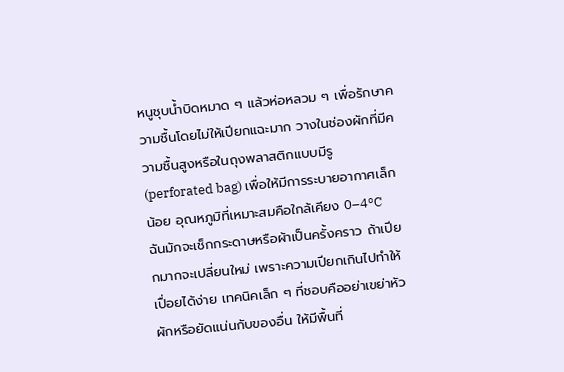หนูชุบน้ำบิดหมาด ๆ แล้วห่อหลวม ๆ เพื่อรักษาความชื้นโดยไม่ให้เปียกแฉะมาก วางในช่องผักที่มีความชื้นสูงหรือในถุงพลาสติกแบบมีรู (perforated bag) เพื่อให้มีการระบายอากาศเล็กน้อย อุณหภูมิที่เหมาะสมคือใกล้เคียง 0–4°C
ฉันมักจะเช็กกระดาษหรือผ้าเป็นครั้งคราว ถ้าเปียกมากจะเปลี่ยนใหม่ เพราะความเปียกเกินไปทำให้เปื่อยได้ง่าย เทคนิคเล็ก ๆ ที่ชอบคืออย่าเขย่าหัวผักหรือยัดแน่นกับของอื่น ให้มีพื้นที่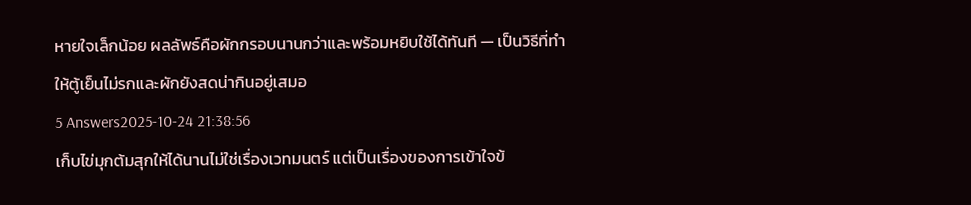หายใจเล็กน้อย ผลลัพธ์คือผักกรอบนานกว่าและพร้อมหยิบใช้ได้ทันที — เป็นวิธีที่ทำให้ตู้เย็นไม่รกและผักยังสดน่ากินอยู่เสมอ
5 Answers2025-10-24 21:38:56
เก็บไข่มุกต้มสุกให้ได้นานไม่ใช่เรื่องเวทมนตร์ แต่เป็นเรื่องของการเข้าใจข้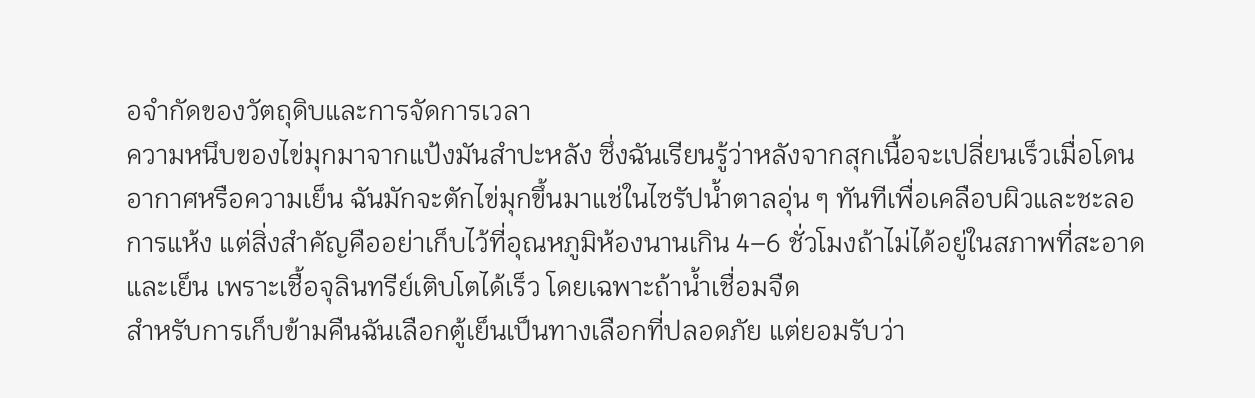อจำกัดของวัตถุดิบและการจัดการเวลา
ความหนึบของไข่มุกมาจากแป้งมันสำปะหลัง ซึ่งฉันเรียนรู้ว่าหลังจากสุกเนื้อจะเปลี่ยนเร็วเมื่อโดนอากาศหรือความเย็น ฉันมักจะตักไข่มุกขึ้นมาแช่ในไซรัปน้ำตาลอุ่น ๆ ทันทีเพื่อเคลือบผิวและชะลอการแห้ง แต่สิ่งสำคัญคืออย่าเก็บไว้ที่อุณหภูมิห้องนานเกิน 4–6 ชั่วโมงถ้าไม่ได้อยู่ในสภาพที่สะอาดและเย็น เพราะเชื้อจุลินทรีย์เติบโตได้เร็ว โดยเฉพาะถ้าน้ำเชื่อมจืด
สำหรับการเก็บข้ามคืนฉันเลือกตู้เย็นเป็นทางเลือกที่ปลอดภัย แต่ยอมรับว่า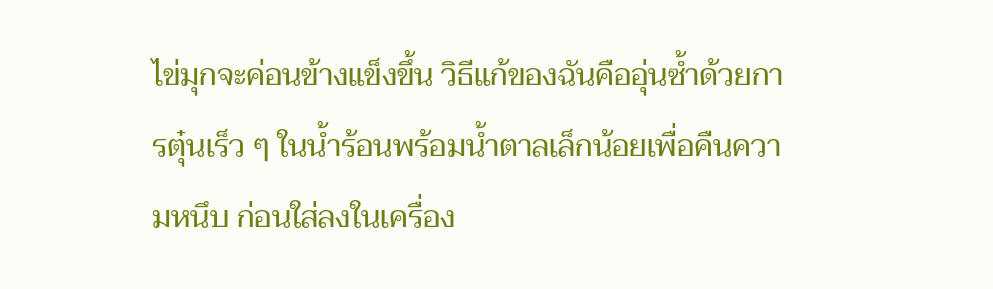ไข่มุกจะค่อนข้างแข็งขึ้น วิธีแก้ของฉันคืออุ่นซ้ำด้วยการตุ๋นเร็ว ๆ ในน้ำร้อนพร้อมน้ำตาลเล็กน้อยเพื่อคืนความหนึบ ก่อนใส่ลงในเครื่อง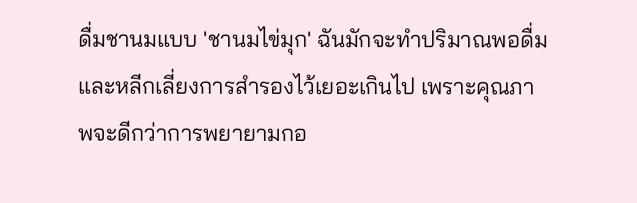ดื่มชานมแบบ 'ชานมไข่มุก' ฉันมักจะทำปริมาณพอดื่มและหลีกเลี่ยงการสำรองไว้เยอะเกินไป เพราะคุณภาพจะดีกว่าการพยายามกอ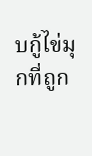บกู้ไข่มุกที่ถูก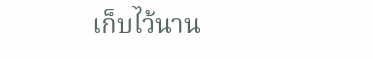เก็บไว้นาน